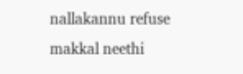nallakannu refuse makkal neethi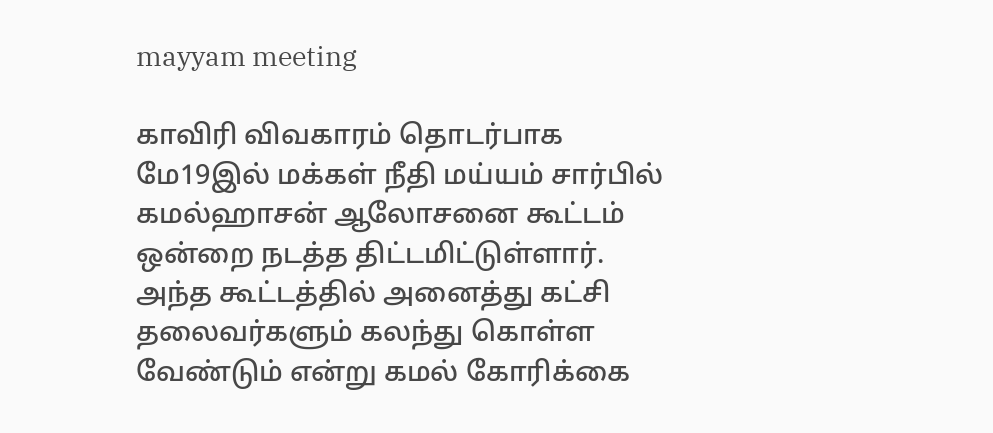mayyam meeting

காவிரி விவகாரம் தொடர்பாக மே19இல் மக்கள் நீதி மய்யம் சார்பில் கமல்ஹாசன் ஆலோசனை கூட்டம் ஒன்றை நடத்த திட்டமிட்டுள்ளார். அந்த கூட்டத்தில் அனைத்து கட்சி தலைவர்களும் கலந்து கொள்ள வேண்டும் என்று கமல் கோரிக்கை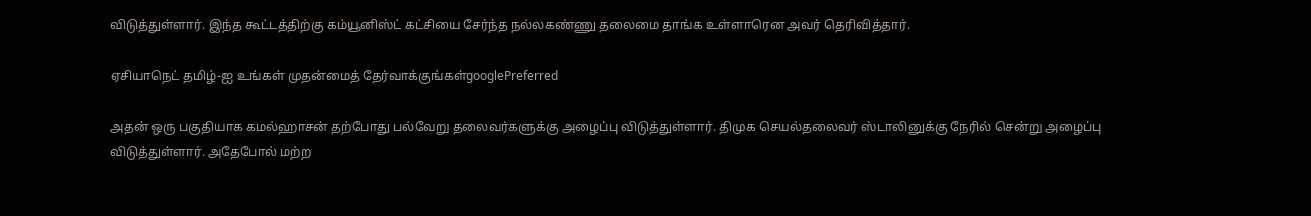விடுத்துள்ளார். இந்த கூட்டத்திற்கு கம்யூனிஸ்ட் கட்சியை சேர்ந்த நல்லகண்ணு தலைமை தாங்க உள்ளாரென அவர் தெரிவித்தார்.

ஏசியாநெட் தமிழ்-ஐ உங்கள் முதன்மைத் தேர்வாக்குங்கள்googlePreferred

அதன் ஒரு பகுதியாக கமல்ஹாசன் தற்போது பல்வேறு தலைவர்களுக்கு அழைப்பு விடுத்துள்ளார். திமுக செயல்தலைவர் ஸ்டாலினுக்கு நேரில் சென்று அழைப்பு விடுத்துள்ளார். அதேபோல் மற்ற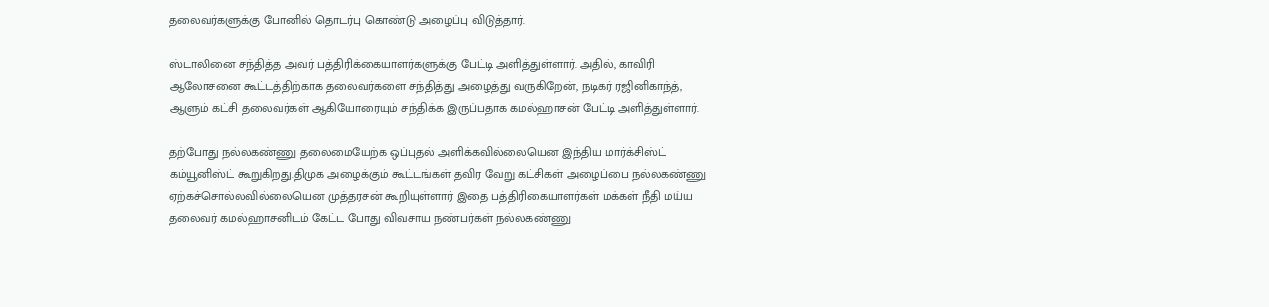தலைவர்களுக்கு போனில் தொடர்பு கொண்டு அழைப்பு விடுத்தார்.

ஸ்டாலினை சந்தித்த அவர் பத்திரிக்கையாளர்களுக்கு பேட்டி அளித்துள்ளார். அதில், காவிரி ஆலோசனை கூட்டத்திற்காக தலைவர்களை சந்தித்து அழைத்து வருகிறேன், நடிகர் ரஜினிகாந்த், ஆளும் கட்சி தலைவர்கள் ஆகியோரையும் சந்திக்க இருப்பதாக கமல்ஹாசன் பேட்டி அளித்துள்ளார்.

தற்போது நல்லகண்ணு தலைமையேற்க ஒப்புதல் அளிக்கவில்லையென இந்திய மார்க்சிஸ்ட் கம்யூனிஸ்ட் கூறுகிறது.திமுக அழைக்கும் கூட்டங்கள் தவிர வேறு கட்சிகள் அழைப்பை நல்லகண்ணு ஏற்கச்சொல்லவில்லையென முத்தரசன் கூறியுள்ளார் இதை பத்திரிகையாளர்கள் மக்கள் நீதி மய்ய தலைவர் கமல்ஹாசனிடம் கேட்ட போது விவசாய நண்பர்கள் நல்லகண்ணு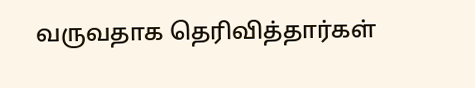வருவதாக தெரிவித்தார்கள்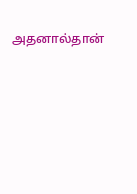அதனால்தான்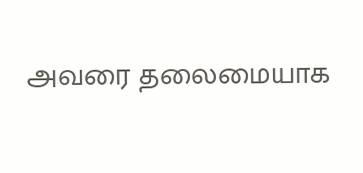அவரை தலைமையாக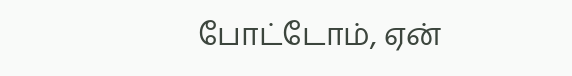போட்டோம், ஏன்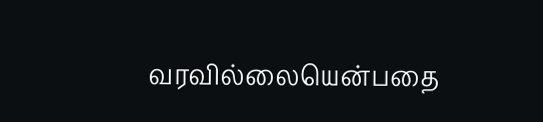வரவில்லையென்பதை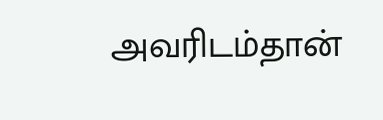அவரிடம்தான்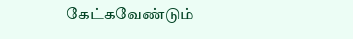கேட்கவேண்டும்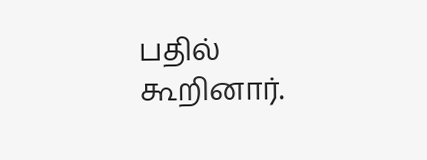பதில் கூறினார்.